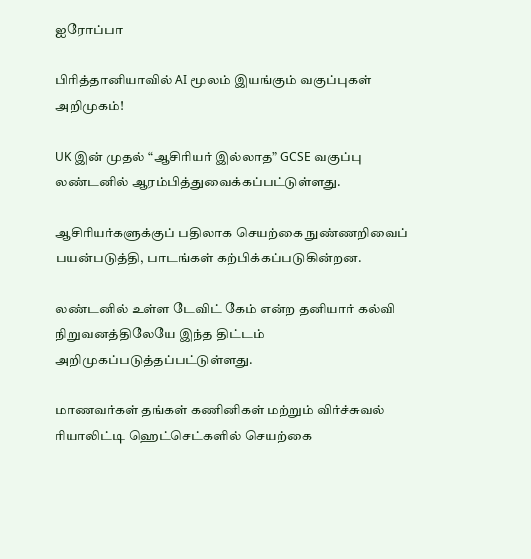ஐரோப்பா

பிரித்தானியாவில் AI மூலம் இயங்கும் வகுப்புகள் அறிமுகம்!

UK இன் முதல் “ஆசிரியர் இல்லாத” GCSE வகுப்பு லண்டனில் ஆரம்பித்துவைக்கப்பட்டுள்ளது.

ஆசிரியர்களுக்குப் பதிலாக செயற்கை நுண்ணறிவைப் பயன்படுத்தி, பாடங்கள் கற்பிக்கப்படுகின்றன.

லண்டனில் உள்ள டேவிட் கேம் என்ற தனியார் கல்வி நிறுவனத்திலேயே இந்த திட்டம் அறிமுகப்படுத்தப்பட்டுள்ளது.

மாணவர்கள் தங்கள் கணினிகள் மற்றும் விர்ச்சுவல் ரியாலிட்டி ஹெட்செட்களில் செயற்கை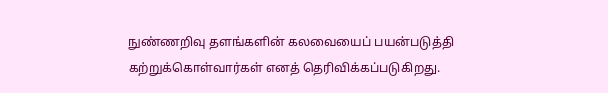நுண்ணறிவு தளங்களின் கலவையைப் பயன்படுத்தி கற்றுக்கொள்வார்கள் எனத் தெரிவிக்கப்படுகிறது.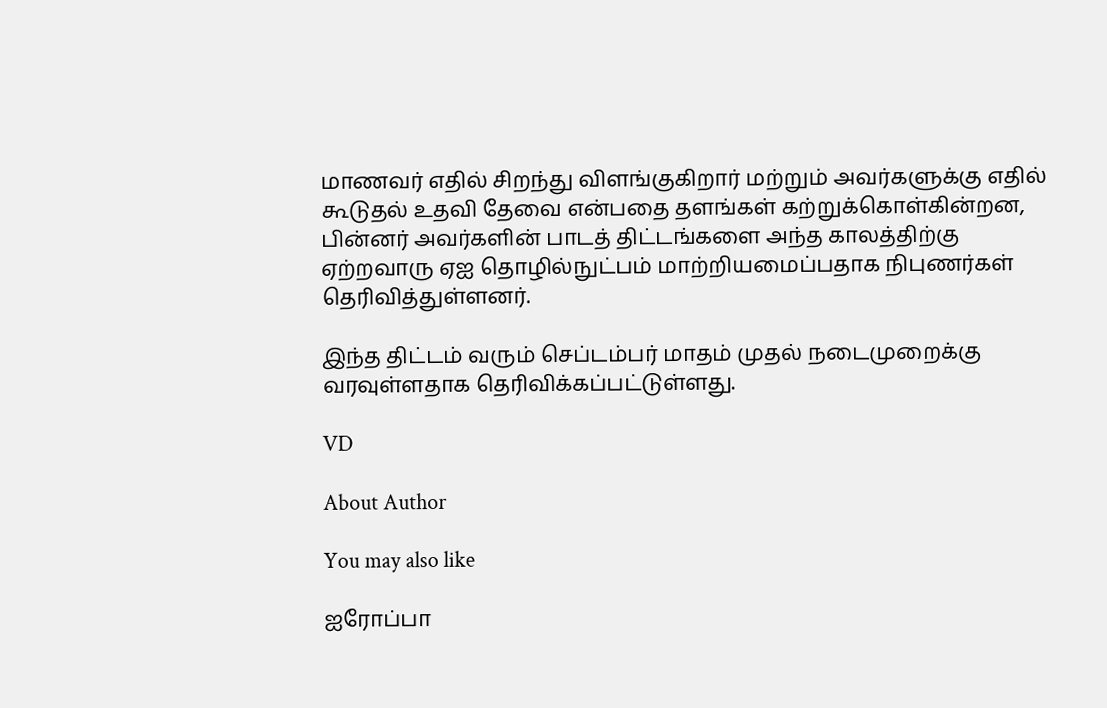மாணவர் எதில் சிறந்து விளங்குகிறார் மற்றும் அவர்களுக்கு எதில் கூடுதல் உதவி தேவை என்பதை தளங்கள் கற்றுக்கொள்கின்றன, பின்னர் அவர்களின் பாடத் திட்டங்களை அந்த காலத்திற்கு ஏற்றவாரு ஏஐ தொழில்நுட்பம் மாற்றியமைப்பதாக நிபுணர்கள் தெரிவித்துள்ளனர்.

இந்த திட்டம் வரும் செப்டம்பர் மாதம் முதல் நடைமுறைக்கு வரவுள்ளதாக தெரிவிக்கப்பட்டுள்ளது.

VD

About Author

You may also like

ஐரோப்பா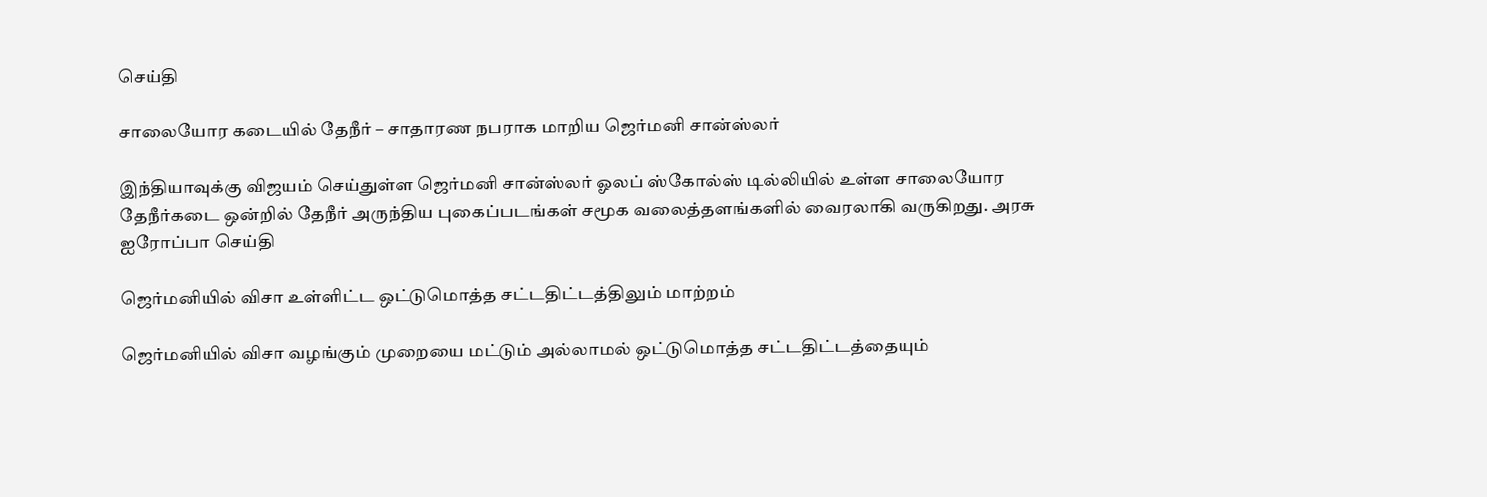செய்தி

சாலையோர கடையில் தேநீர் – சாதாரண நபராக மாறிய ஜெர்மனி சான்ஸ்லர்

இந்தியாவுக்கு விஜயம் செய்துள்ள ஜெர்மனி சான்ஸ்லர் ஓலப் ஸ்கோல்ஸ் டில்லியில் உள்ள சாலையோர தேநீர்கடை ஒன்றில் தேநீர் அருந்திய புகைப்படங்கள் சமூக வலைத்தளங்களில் வைரலாகி வருகிறது. அரசு
ஐரோப்பா செய்தி

ஜெர்மனியில் விசா உள்ளிட்ட ஒட்டுமொத்த சட்டதிட்டத்திலும் மாற்றம்

ஜெர்மனியில் விசா வழங்கும் முறையை மட்டும் அல்லாமல் ஒட்டுமொத்த சட்டதிட்டத்தையும்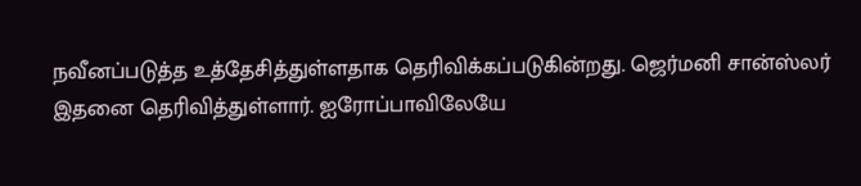நவீனப்படுத்த உத்தேசித்துள்ளதாக தெரிவிக்கப்படுகின்றது. ஜெர்மனி சான்ஸ்லர் இதனை தெரிவித்துள்ளார். ஐரோப்பாவிலேயே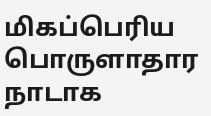மிகப்பெரிய பொருளாதார நாடாக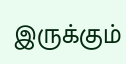இருக்கும்